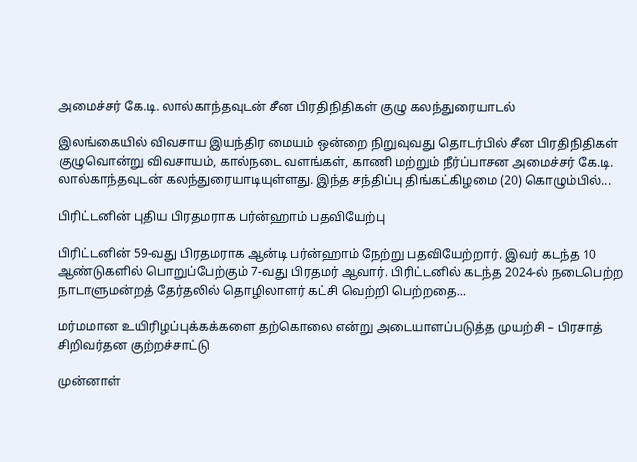அமைச்சர் கே.டி. லால்காந்தவுடன் சீன பிரதிநிதிகள் குழு கலந்துரையாடல்

இலங்கையில் விவசாய இயந்திர மையம் ஒன்றை நிறுவுவது தொடர்பில் சீன பிரதிநிதிகள் குழுவொன்று விவசாயம், கால்நடை வளங்கள், காணி மற்றும் நீர்ப்பாசன அமைச்சர் கே.டி. லால்காந்தவுடன் கலந்துரையாடியுள்ளது. இந்த சந்திப்பு திங்கட்கிழமை (20) கொழும்பில்...

பிரிட்டனின் புதிய பிரதமராக பர்ன்ஹாம் பதவியேற்பு

பிரிட்டனின் 59-வது பிரதமராக ஆன்டி பர்ன்ஹாம் நேற்று பதவியேற்றார். இவர் கடந்த 10 ஆண்டுகளில் பொறுப்பேற்கும் 7-வது பிரதமர் ஆவார். பிரிட்டனில் கடந்த 2024-ல் நடைபெற்ற நாடாளுமன்றத் தேர்தலில் தொழிலாளர் கட்சி வெற்றி பெற்றதை...

மர்மமான உயிரிழப்புக்கக்களை தற்கொலை என்று அடையாளப்படுத்த முயற்சி – பிரசாத் சிறிவர்தன குற்றச்சாட்டு

முன்னாள்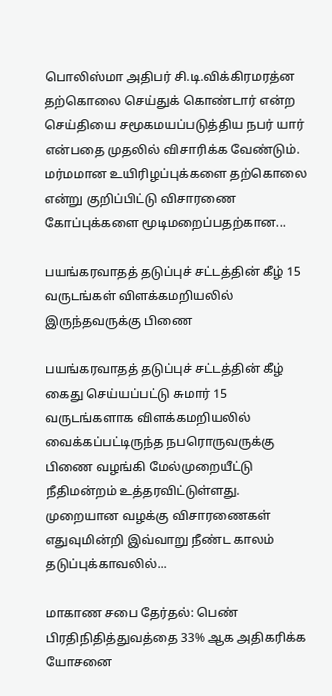பொலிஸ்மா அதிபர் சி.டி.விக்கிரமரத்ன தற்கொலை செய்துக் கொண்டார் என்ற செய்தியை சமூகமயப்படுத்திய நபர் யார் என்பதை முதலில் விசாரிக்க வேண்டும். மர்மமான உயிரிழப்புக்களை தற்கொலை என்று குறிப்பிட்டு விசாரணை கோப்புக்களை மூடிமறைப்பதற்கான...

பயங்கரவாதத் தடுப்புச் சட்டத்தின் கீழ் 15 வருடங்கள் விளக்கமறியலில் இருந்தவருக்கு பிணை

பயங்கரவாதத் தடுப்புச் சட்டத்தின் கீழ் கைது செய்யப்பட்டு சுமார் 15 வருடங்களாக விளக்கமறியலில் வைக்கப்பட்டிருந்த நபரொருவருக்கு பிணை வழங்கி மேல்முறையீட்டு நீதிமன்றம் உத்தரவிட்டுள்ளது. முறையான வழக்கு விசாரணைகள் எதுவுமின்றி இவ்வாறு நீண்ட காலம் தடுப்புக்காவலில்...

மாகாண சபை தேர்தல்: பெண் பிரதிநிதித்துவத்தை 33% ஆக அதிகரிக்க யோசனை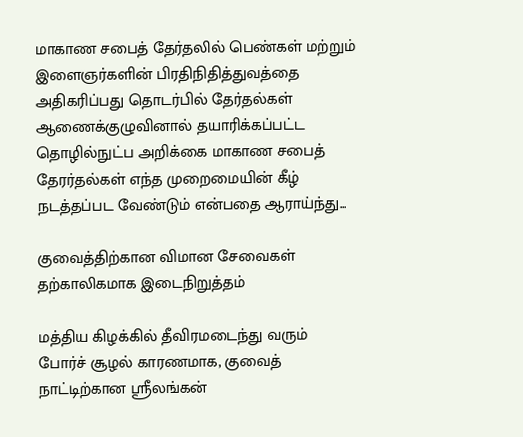மாகாண சபைத் தேர்தலில் பெண்கள் மற்றும் இளைஞர்களின் பிரதிநிதித்துவத்தை அதிகரிப்பது தொடர்பில் தேர்தல்கள் ஆணைக்குழுவினால் தயாரிக்கப்பட்ட தொழில்நுட்ப அறிக்கை மாகாண சபைத் தேரர்தல்கள் எந்த முறைமையின் கீழ் நடத்தப்பட வேண்டும் என்பதை ஆராய்ந்து...

குவைத்திற்கான விமான சேவைகள் தற்காலிகமாக இடைநிறுத்தம்

மத்திய கிழக்கில் தீவிரமடைந்து வரும் போர்ச் சூழல் காரணமாக, குவைத் நாட்டிற்கான ஸ்ரீலங்கன்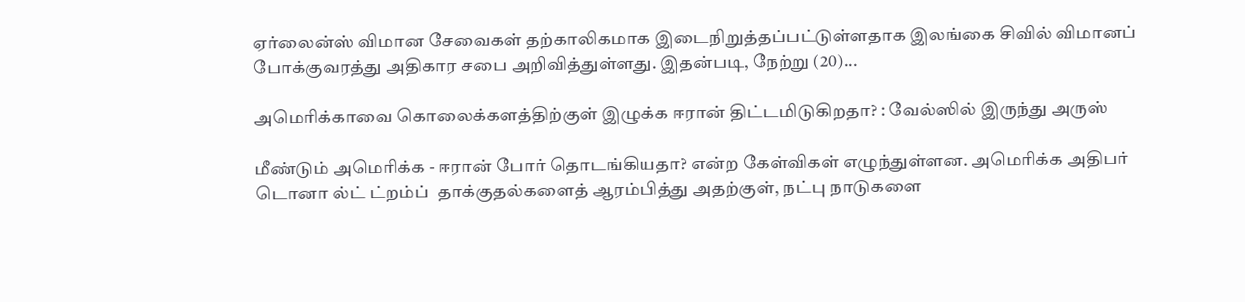ஏர்லைன்ஸ் விமான சேவைகள் தற்காலிகமாக இடைநிறுத்தப்பட்டுள்ளதாக இலங்கை சிவில் விமானப் போக்குவரத்து அதிகார சபை அறிவித்துள்ளது. இதன்படி, நேற்று (20)...

அமெரிக்காவை கொலைக்களத்திற்குள் இழுக்க ஈரான் திட்டமிடுகிறதா? : வேல்ஸில் இருந்து அருஸ்

மீண்டும் அமெரிக்க - ஈரான் போர் தொடங்கியதா? என்ற கேள்விகள் எழுந்துள்ளன. அமெரிக்க அதிபர் டொனா ல்ட் ட்றம்ப்  தாக்குதல்களைத் ஆரம்பித்து அதற்குள், நட்பு நாடுகளை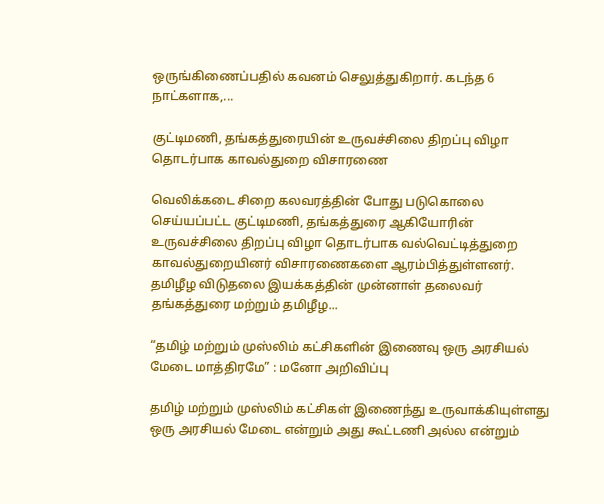ஒருங்கிணைப்பதில் கவனம் செலுத்துகிறார். கடந்த 6 நாட்களாக,...

குட்டிமணி, தங்கத்துரையின் உருவச்சிலை திறப்பு விழா தொடர்பாக காவல்துறை விசாரணை

வெலிக்கடை சிறை கலவரத்தின் போது படுகொலை செய்யப்பட்ட குட்டிமணி, தங்கத்துரை ஆகியோரின் உருவச்சிலை திறப்பு விழா தொடர்பாக வல்வெட்டித்துறை காவல்துறையினர் விசாரணைகளை ஆரம்பித்துள்ளனர். தமிழீழ விடுதலை இயக்கத்தின் முன்னாள் தலைவர் தங்கத்துரை மற்றும் தமிழீழ...

“தமிழ் மற்றும் முஸ்லிம் கட்சிகளின் இணைவு ஒரு அரசியல் மேடை மாத்திரமே” : மனோ அறிவிப்பு

தமிழ் மற்றும் முஸ்லிம் கட்சிகள் இணைந்து உருவாக்கியுள்ளது ஒரு அரசியல் மேடை என்றும் அது கூட்டணி அல்ல என்றும்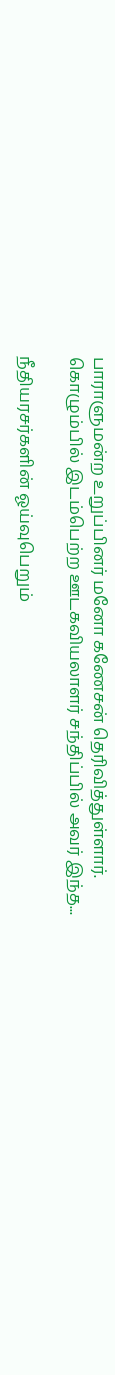பாராளுமன்ற உறுப்பினர் மனோ கணேசன் தெரிவித்துள்ளார். கொழும்பில் இடம்பெற்ற ஊடகவியலாளர் சந்திப்பில் அவர் இந்த...

நீதியரசர்களின் ஓய்வுபெறும்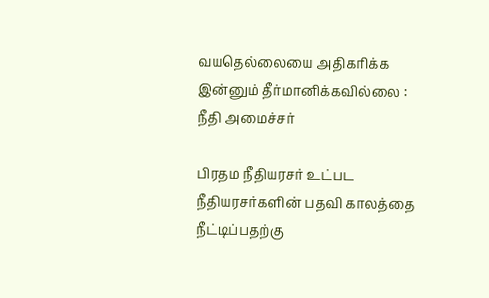வயதெல்லையை அதிகரிக்க இன்னும் தீர்மானிக்கவில்லை : நீதி அமைச்சர்

பிரதம நீதியரசர் உட்பட நீதியரசர்களின் பதவி காலத்தை நீட்டிப்பதற்கு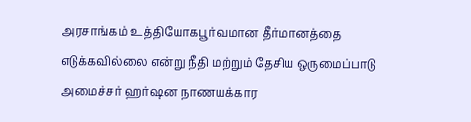அரசாங்கம் உத்தியோகபூர்வமான தீர்மானத்தை எடுக்கவில்லை என்று நீதி மற்றும் தேசிய ஒருமைப்பாடு அமைச்சர் ஹர்ஷன நாணயக்கார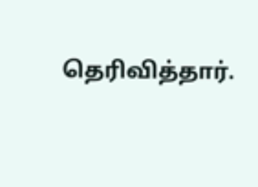தெரிவித்தார்.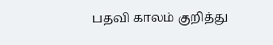பதவி காலம் குறித்து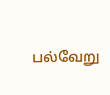பல்வேறு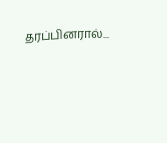தரப்பினரால்...